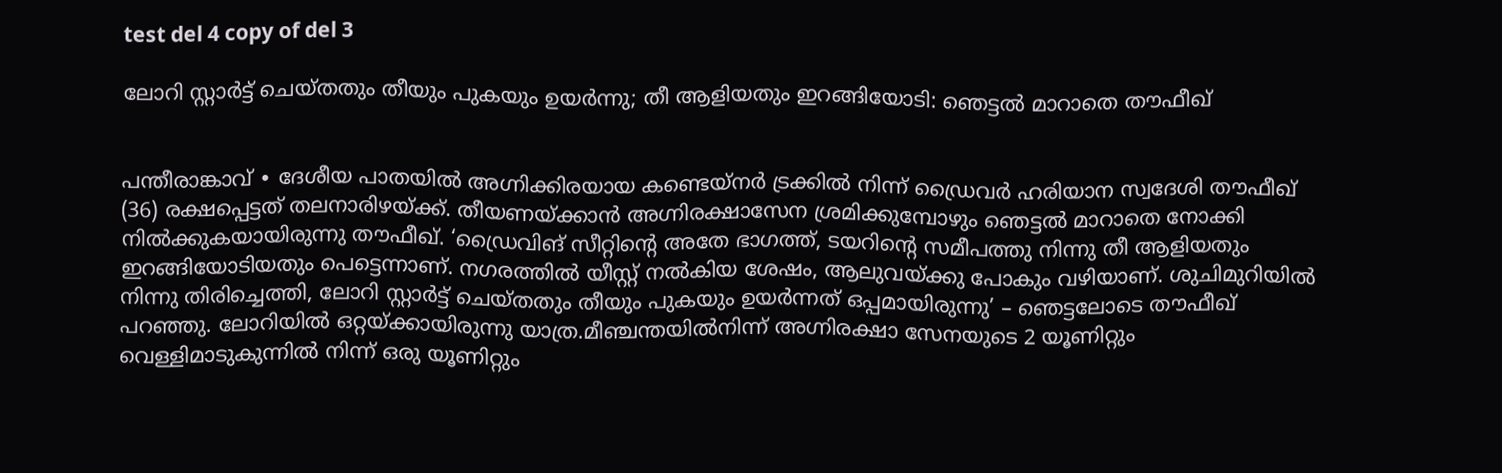test del 4 copy of del 3

ലോറി സ്റ്റാർട്ട് ചെയ്തതും തീയും പുകയും ഉയർന്നു; തീ ആളിയതും ഇറങ്ങിയോടി: ഞെട്ടൽ മാറാതെ തൗഫീഖ്


പന്തീരാങ്കാവ് ∙ ദേശീയ പാതയിൽ അഗ്നിക്കിരയായ കണ്ടെയ്നർ ട്രക്കിൽ നിന്ന് ഡ്രൈവർ ഹരിയാന സ്വദേശി തൗഫീഖ് (36) രക്ഷപ്പെട്ടത് തലനാരിഴയ്ക്ക്. തീയണയ്ക്കാൻ അഗ്നിരക്ഷാസേന ശ്രമിക്കുമ്പോഴും ഞെട്ടൽ മാറാതെ നോക്കി നിൽക്കുകയായിരുന്നു തൗഫീഖ്. ‘ഡ്രൈവിങ് സീറ്റിന്റെ അതേ ഭാഗത്ത്, ടയറിന്റെ സമീപത്തു നിന്നു തീ ആളിയതും ഇറങ്ങിയോടിയതും പെട്ടെന്നാണ്. നഗരത്തിൽ യീസ്റ്റ് നൽകിയ ശേഷം, ആലുവയ്ക്കു പോകും വഴിയാണ്. ശുചിമുറിയിൽ നിന്നു തിരിച്ചെത്തി, ലോറി സ്റ്റാർട്ട് ചെയ്തതും തീയും പുകയും ഉയർന്നത് ഒപ്പമായിരുന്നു’ – ഞെട്ടലോടെ തൗഫീഖ് പറഞ്ഞു. ലോറിയിൽ ഒറ്റയ്ക്കായിരുന്നു യാത്ര.മീഞ്ചന്തയിൽനിന്ന് അഗ്നിരക്ഷാ സേനയുടെ 2 യൂണിറ്റും വെള്ളിമാടുകുന്നിൽ നിന്ന് ഒരു യൂണിറ്റും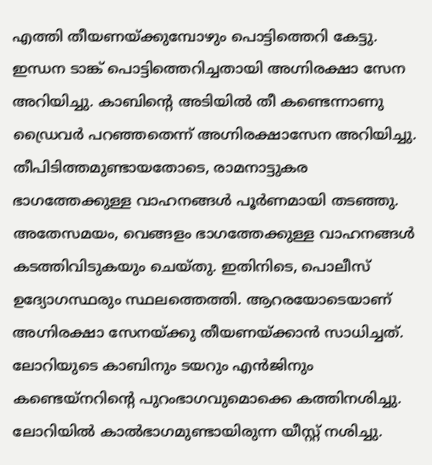എത്തി തീയണയ്ക്കുമ്പോഴും പൊട്ടിത്തെറി കേട്ടു. ഇന്ധന ടാങ്ക് പൊട്ടിത്തെറിച്ചതായി അഗ്നിരക്ഷാ സേന അറിയിച്ചു. കാബിന്റെ അടിയിൽ തീ കണ്ടെന്നാണു ഡ്രൈവർ പറഞ്ഞതെന്ന് അഗ്നിരക്ഷാസേന അറിയിച്ചു. തീപിടിത്തമുണ്ടായതോടെ, രാമനാട്ടുകര ഭാഗത്തേക്കുള്ള വാഹനങ്ങൾ പൂർണമായി തടഞ്ഞു. അതേസമയം, വെങ്ങളം ഭാഗത്തേക്കുള്ള വാഹനങ്ങൾ കടത്തിവിടുകയും ചെയ്തു. ഇതിനിടെ, പൊലീസ് ഉദ്യോഗസ്ഥരും സ്ഥലത്തെത്തി. ആറരയോടെയാണ് അഗ്നിരക്ഷാ സേനയ്ക്കു തീയണയ്ക്കാൻ സാധിച്ചത്. ലോറിയുടെ കാബിനും ടയറും എൻജിനും കണ്ടെയ്നറിന്റെ പുറംഭാഗവുമൊക്കെ കത്തിനശിച്ചു. ലോറിയിൽ കാൽഭാഗമുണ്ടായിരുന്ന യീസ്റ്റ് നശിച്ചു.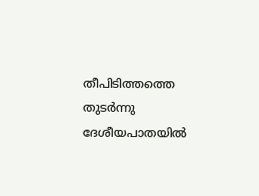തീപിടിത്തത്തെ തുടർന്നു ദേശീയപാതയിൽ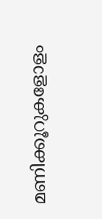മണിക്കൂറുകളോളം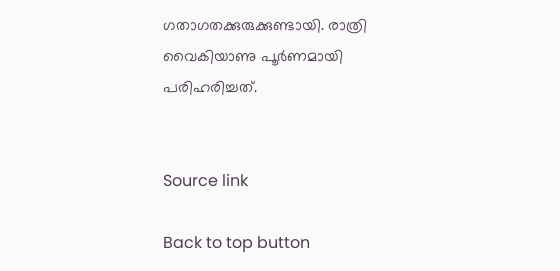ഗതാഗതക്കുരുക്കുണ്ടായി. രാത്രി വൈകിയാണു പൂർണമായി പരിഹരിച്ചത്.


Source link

Back to top button